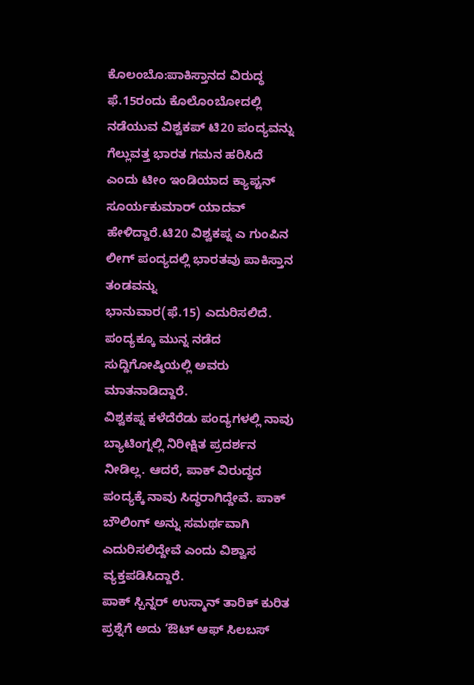ಕೊಲಂಬೊ:ಪಾಕಿಸ್ತಾನದ ವಿರುದ್ಧ ಫೆ.15ರಂದು ಕೊಲೊಂಬೋದಲ್ಲಿ ನಡೆಯುವ ವಿಶ್ವಕಪ್ ಟಿ20 ಪಂದ್ಯವನ್ನು ಗೆಲ್ಲುವತ್ತ ಭಾರತ ಗಮನ ಹರಿಸಿದೆ ಎಂದು ಟೀಂ ಇಂಡಿಯಾದ ಕ್ಯಾಪ್ಟನ್ ಸೂರ್ಯಕುಮಾರ್ ಯಾದವ್ ಹೇಳಿದ್ದಾರೆ.ಟಿ20 ವಿಶ್ವಕಪ್ನ ಎ ಗುಂಪಿನ ಲೀಗ್ ಪಂದ್ಯದಲ್ಲಿ ಭಾರತವು ಪಾಕಿಸ್ತಾನ ತಂಡವನ್ನು
ಭಾನುವಾರ(ಫೆ.15) ಎದುರಿಸಲಿದೆ. ಪಂದ್ಯಕ್ಕೂ ಮುನ್ನ ನಡೆದ ಸುದ್ದಿಗೋಷ್ಠಿಯಲ್ಲಿ ಅವರು ಮಾತನಾಡಿದ್ದಾರೆ.
ವಿಶ್ವಕಪ್ನ ಕಳೆದೆರೆಡು ಪಂದ್ಯಗಳಲ್ಲಿ ನಾವು ಬ್ಯಾಟಿಂಗ್ನಲ್ಲಿ ನಿರೀಕ್ಷಿತ ಪ್ರದರ್ಶನ ನೀಡಿಲ್ಲ. ಆದರೆ, ಪಾಕ್ ವಿರುದ್ಧದ ಪಂದ್ಯಕ್ಕೆ ನಾವು ಸಿದ್ಧರಾಗಿದ್ದೇವೆ. ಪಾಕ್ ಬೌಲಿಂಗ್ ಅನ್ನು ಸಮರ್ಥವಾಗಿ ಎದುರಿಸಲಿದ್ದೇವೆ ಎಂದು ವಿಶ್ವಾಸ ವ್ಯಕ್ತಪಡಿಸಿದ್ದಾರೆ.
ಪಾಕ್ ಸ್ಪಿನ್ನರ್ ಉಸ್ಮಾನ್ ತಾರಿಕ್ ಕುರಿತ ಪ್ರಶ್ನೆಗೆ ಅದು ‘ಔಟ್ ಆಫ್ ಸಿಲಬಸ್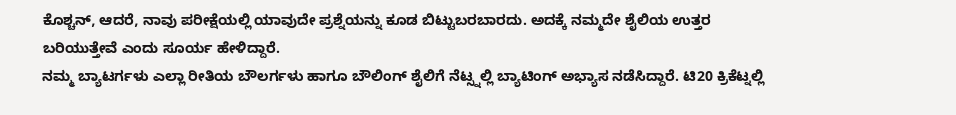ಕೊಶ್ಚನ್, ಆದರೆ, ನಾವು ಪರೀಕ್ಷೆಯಲ್ಲಿ ಯಾವುದೇ ಪ್ರಶ್ನೆಯನ್ನು ಕೂಡ ಬಿಟ್ಟುಬರಬಾರದು. ಅದಕ್ಕೆ ನಮ್ಮದೇ ಶೈಲಿಯ ಉತ್ತರ ಬರಿಯುತ್ತೇವೆ ಎಂದು ಸೂರ್ಯ ಹೇಳಿದ್ದಾರೆ.
ನಮ್ಮ ಬ್ಯಾಟರ್ಗಳು ಎಲ್ಲಾ ರೀತಿಯ ಬೌಲರ್ಗಳು ಹಾಗೂ ಬೌಲಿಂಗ್ ಶೈಲಿಗೆ ನೆಟ್ಸ್ನಲ್ಲಿ ಬ್ಯಾಟಿಂಗ್ ಅಭ್ಯಾಸ ನಡೆಸಿದ್ದಾರೆ. ಟಿ20 ಕ್ರಿಕೆಟ್ನಲ್ಲಿ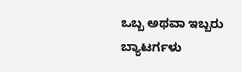ಒಬ್ಬ ಅಥವಾ ಇಬ್ಬರು ಬ್ಯಾಟರ್ಗಳು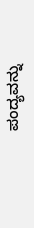ಪಂದ್ಯವನ್ನು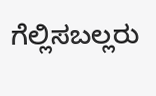ಗೆಲ್ಲಿಸಬಲ್ಲರು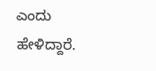ಎಂದು ಹೇಳಿದ್ದಾರೆ.